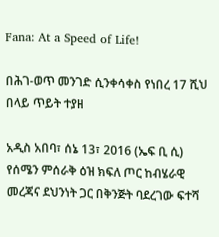Fana: At a Speed of Life!

በሕገ-ወጥ መንገድ ሲንቀሳቀስ የነበረ 17 ሺህ በላይ ጥይት ተያዘ

አዲስ አበባ፣ ሰኔ 13፣ 2016 (ኤፍ ቢ ሲ) የሰሜን ምሰራቅ ዕዝ ክፍለ ጦር ከብሄራዊ መረጃና ደህንነት ጋር በቅንጅት ባደረገው ፍተሻ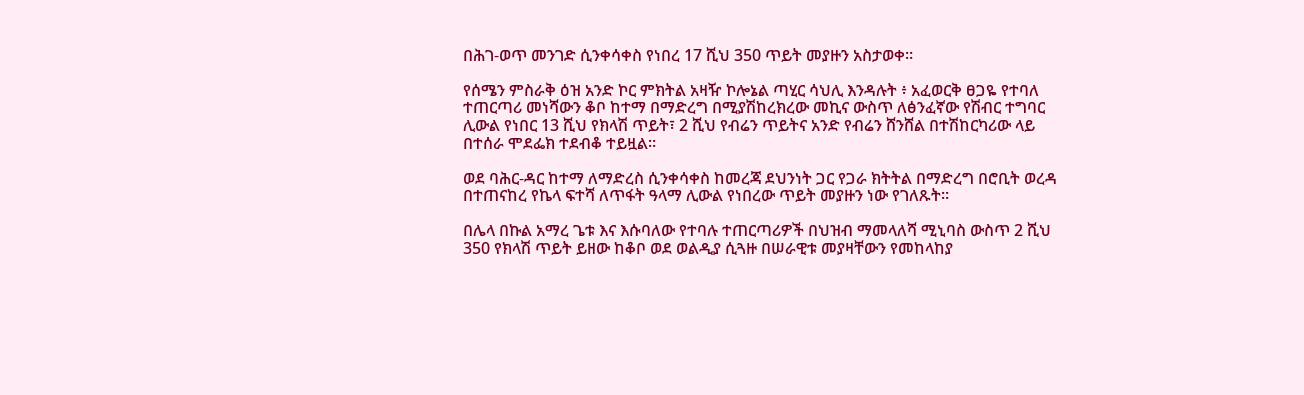በሕገ-ወጥ መንገድ ሲንቀሳቀስ የነበረ 17 ሺህ 350 ጥይት መያዙን አስታወቀ።

የሰሜን ምስራቅ ዕዝ አንድ ኮር ምክትል አዛዥ ኮሎኔል ጣሂር ሳህሊ እንዳሉት ፥ አፈወርቅ ፀጋዬ የተባለ ተጠርጣሪ መነሻውን ቆቦ ከተማ በማድረግ በሚያሽከረክረው መኪና ውስጥ ለፅንፈኛው የሽብር ተግባር ሊውል የነበር 13 ሺህ የክላሽ ጥይት፣ 2 ሺህ የብሬን ጥይትና አንድ የብሬን ሸንሸል በተሽከርካሪው ላይ በተሰራ ሞደፌክ ተደብቆ ተይዟል።

ወደ ባሕር-ዳር ከተማ ለማድረስ ሲንቀሳቀስ ከመረጃ ደህንነት ጋር የጋራ ክትትል በማድረግ በሮቢት ወረዳ በተጠናከረ የኬላ ፍተሻ ለጥፋት ዓላማ ሊውል የነበረው ጥይት መያዙን ነው የገለጹት።

በሌላ በኩል አማረ ጌቱ እና እሱባለው የተባሉ ተጠርጣሪዎች በህዝብ ማመላለሻ ሚኒባስ ውስጥ 2 ሺህ 350 የክላሽ ጥይት ይዘው ከቆቦ ወደ ወልዲያ ሲጓዙ በሠራዊቱ መያዛቸውን የመከላከያ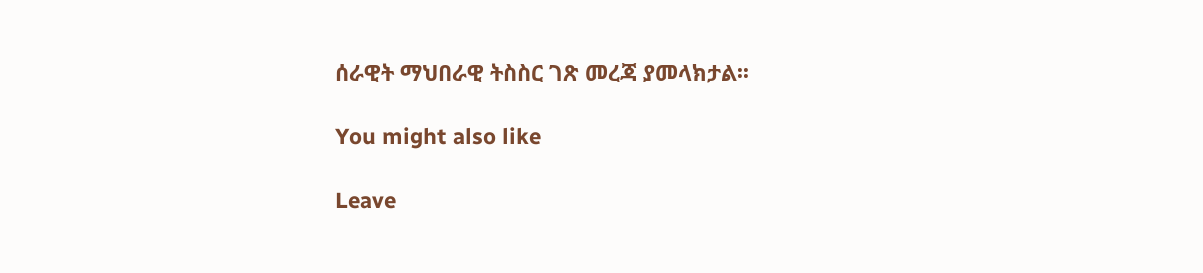ሰራዊት ማህበራዊ ትስስር ገጽ መረጃ ያመላክታል፡፡

You might also like

Leave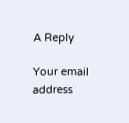A Reply

Your email address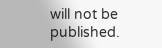will not be published.